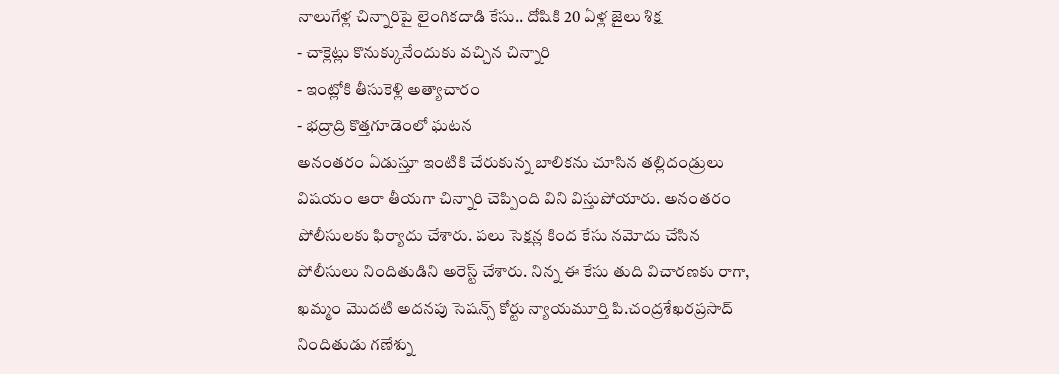నాలుగేళ్ల చిన్నారిపై లైంగికదాడి కేసు.. దోషికి 20 ఏళ్ల జైలు శిక్ష
- చాక్లెట్లు కొనుక్కునేందుకు వచ్చిన చిన్నారి
- ఇంట్లోకి తీసుకెళ్లి అత్యాచారం
- భద్రాద్రి కొత్తగూడెంలో ఘటన
అనంతరం ఏడుస్తూ ఇంటికి చేరుకున్న బాలికను చూసిన తల్లిదండ్రులు విషయం ఆరా తీయగా చిన్నారి చెప్పింది విని విస్తుపోయారు. అనంతరం పోలీసులకు ఫిర్యాదు చేశారు. పలు సెక్షన్ల కింద కేసు నమోదు చేసిన పోలీసులు నిందితుడిని అరెస్ట్ చేశారు. నిన్న ఈ కేసు తుది విచారణకు రాగా, ఖమ్మం మొదటి అదనపు సెషన్స్ కోర్టు న్యాయమూర్తి పి.చంద్రశేఖరప్రసాద్ నిందితుడు గణేశ్ను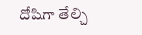దోషిగా తేల్చి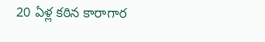20 ఏళ్ల కఠిన కారాగార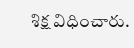శిక్ష విధించారు.